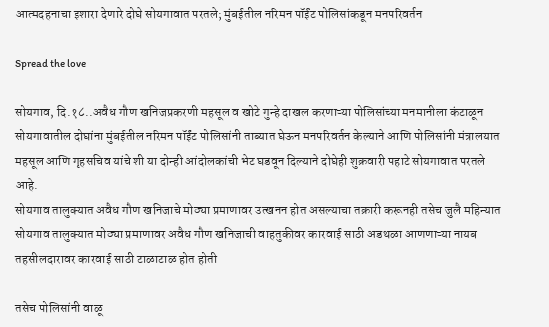आत्मदहनाचा इशारा देणारे दोघे सोयगावात परतले; मुंबईतील नरिमन पॉईंट पोलिसांकडून मनपरिवर्तन

Spread the love

सोयगाव, दि.१८..अवैध गौण खनिजप्रकरणी महसूल व खोटे गुन्हे दाखल करणाऱ्या पोलिसांच्या मनमानीला कंटाळून सोयगावातील दोघांना मुंबईतील नरिमन पॉईंट पोलिसांनी ताब्यात घेऊन मनपरिवर्तन केल्याने आणि पोलिसांनी मंत्रालयात महसूल आणि गृहसचिव यांचे शी या दोन्ही आंदोलकांची भेट घडवून दिल्याने दोघेही शुक्रवारी पहाटे सोयगावात परतले आहे.
सोयगाव तालुक्यात अवैध गौण खनिजाचे मोठ्या प्रमाणावर उत्खनन होत असल्याचा तक्रारी करूनही तसेच जुलै महिन्यात सोयगाव तालुक्यात मोठ्या प्रमाणावर अवैध गौण खनिजाची वाहतुकीवर कारवाई साठी अडथळा आणणाऱ्या नायब तहसीलदारावर कारवाई साठी टाळाटाळ होत होती

तसेच पोलिसांनी वाळू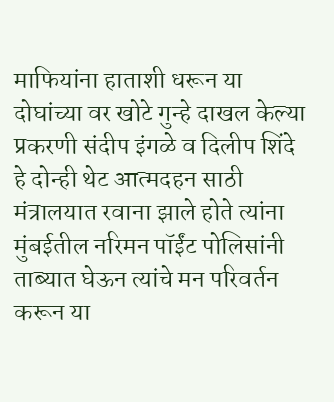माफियांना हाताशी धरून या दोघांच्या वर खोटे गुन्हे दाखल केल्या प्रकरणी संदीप इंगळे व दिलीप शिंदे हे दोन्ही थेट आत्मदहन साठी मंत्रालयात रवाना झाले होते त्यांना मुंबईतील नरिमन पॉईंट पोलिसांनी ताब्यात घेऊन त्यांचे मन परिवर्तन करून या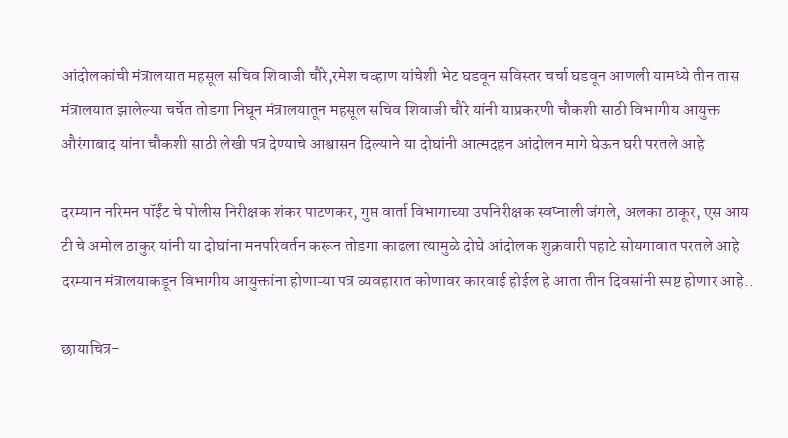आंदोलकांची मंत्रालयात महसूल सचिव शिवाजी चौरे,रमेश चव्हाण यांचेशी भेट घडवून सविस्तर चर्चा घडवून आणली यामध्ये तीन तास मंत्रालयात झालेल्या चर्चेत तोडगा निघून मंत्रालयातून महसूल सचिव शिवाजी चौरे यांनी याप्रकरणी चौकशी साठी विभागीय आयुक्त औरंगाबाद यांना चौकशी साठी लेखी पत्र देण्याचे आश्वासन दिल्याने या दोघांनी आत्मदहन आंदोलन मागे घेऊन घरी परतले आहे

दरम्यान नरिमन पॉईंट चे पोलीस निरीक्षक शंकर पाटणकर, गुप्त वार्ता विभागाच्या उपनिरीक्षक स्वप्नाली जंगले, अलका ठाकूर, एस आय टी चे अमोल ठाकुर यांनी या दोघांना मनपरिवर्तन करून तोडगा काढला त्यामुळे दोघे आंदोलक शुक्रवारी पहाटे सोयगावात परतले आहे
दरम्यान मंत्रालयाकडून विभागीय आयुक्तांना होणाऱ्या पत्र व्यवहारात कोणावर कारवाई होईल हे आता तीन दिवसांनी स्पष्ट होणार आहे..

छायाचित्र-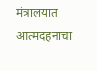मंत्रालयात आत्मदहनाचा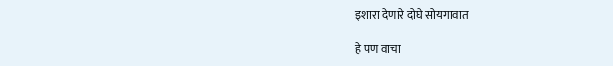इशारा देणारे दोघे सोयगावात

हे पण वाचा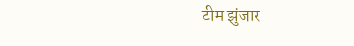टीम झुंजार